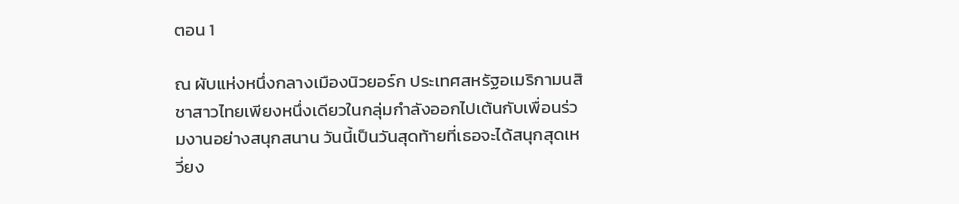ตอน 1

ณ ผับแห่งหนึ่งกลางเมืองนิวยอร์ก ประเทศสหรัฐอเมริกามนสิชาสาวไทยเพียงหนึ่งเดียวในกลุ่มกำลังออกไปเต้นกับเพื่อนร่วมงานอย่างสนุกสนาน วันนี้เป็นวันสุดท้ายที่เธอจะได้สนุกสุดเหวี่ยง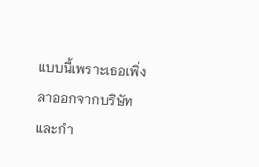แบบนี้เพราะเธอเพิ่งลาออกจากบริษัทและกำ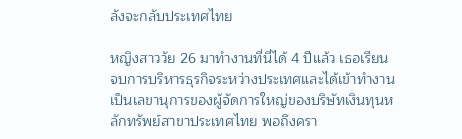ลังจะกลับประเทศไทย

หญิงสาววัย 26 มาทำงานที่นี่ได้ 4 ปีแล้ว เธอเรียนจบการบริหารธุรกิจระหว่างประเทศและได้เข้าทำงานเป็นเลขานุการของผู้จัดการใหญ่ของบริษัทเงินทุนหลักทรัพย์สาขาประเทศไทย พอถึงครา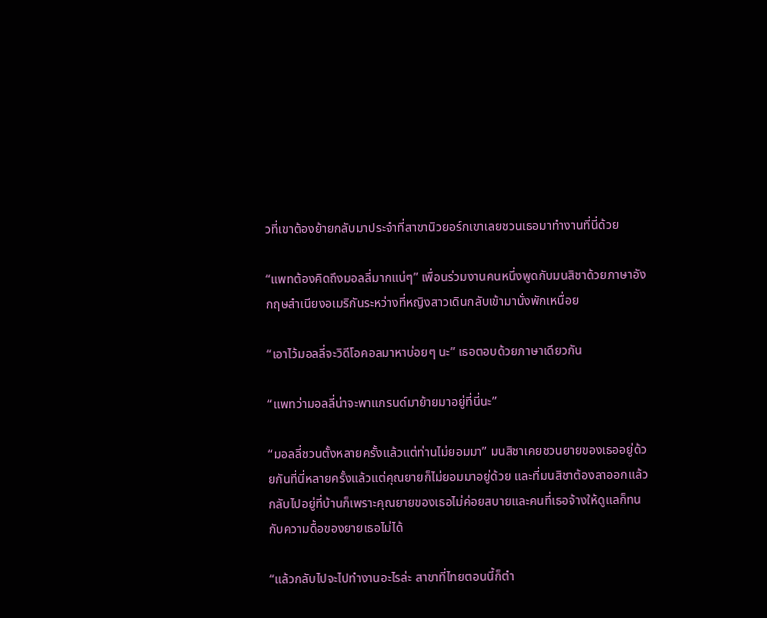วที่เขาต้องย้ายกลับมาประจำที่สาขานิวยอร์กเขาเลยชวนเธอมาทำงานที่นี่ด้วย

“แพทต้องคิดถึงมอลลี่มากแน่ๆ” เพื่อนร่วมงานคนหนึ่งพูดกับมนสิชาด้วยภาษาอังกฤษสำเนียงอเมริกันระหว่างที่หญิงสาวเดินกลับเข้ามานั่งพักเหนื่อย

“เอาไว้มอลลี่จะวิดีโอคอลมาหาบ่อยๆ นะ” เธอตอบด้วยภาษาเดียวกัน

“แพทว่ามอลลี่น่าจะพาแกรนด์มาย้ายมาอยู่ที่นี่นะ”

“มอลลี่ชวนตั้งหลายครั้งแล้วแต่ท่านไม่ยอมมา” มนสิชาเคยชวนยายของเธออยู่ด้วยกันที่นี่หลายครั้งแล้วแต่คุณยายก็ไม่ยอมมาอยู่ด้วย และที่มนสิชาต้องลาออกแล้วกลับไปอยู่ที่บ้านก็เพราะคุณยายของเธอไม่ค่อยสบายและคนที่เธอจ้างให้ดูแลก็ทนกับความดื้อของยายเธอไม่ได้

“แล้วกลับไปจะไปทำงานอะไรล่ะ สาขาที่ไทยตอนนี้ก็ตำ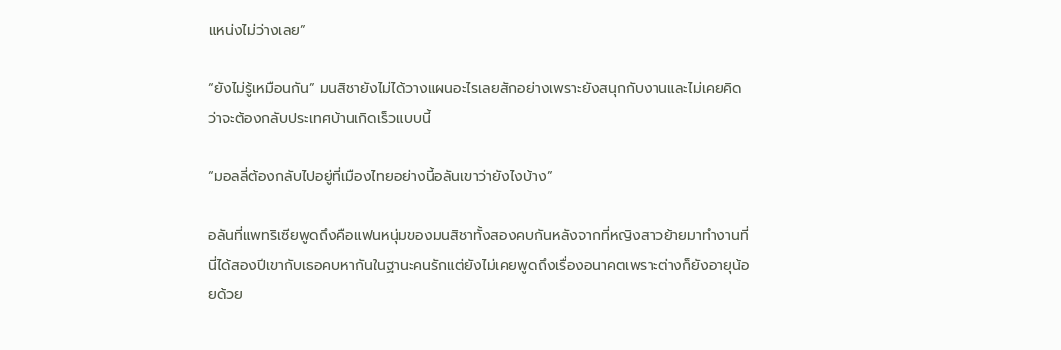แหน่งไม่ว่างเลย”

“ยังไม่รู้เหมือนกัน” มนสิชายังไม่ได้วางแผนอะไรเลยสักอย่างเพราะยังสนุกกับงานและไม่เคยคิดว่าจะต้องกลับประเทศบ้านเกิดเร็วแบบนี้

“มอลลี่ต้องกลับไปอยู่ที่เมืองไทยอย่างนี้อลันเขาว่ายังไงบ้าง”

อลันที่แพทริเซียพูดถึงคือแฟนหนุ่มของมนสิชาทั้งสองคบกันหลังจากที่หญิงสาวย้ายมาทำงานที่นี่ได้สองปีเขากับเธอคบหากันในฐานะคนรักแต่ยังไม่เคยพูดถึงเรื่องอนาคตเพราะต่างก็ยังอายุน้อยด้วย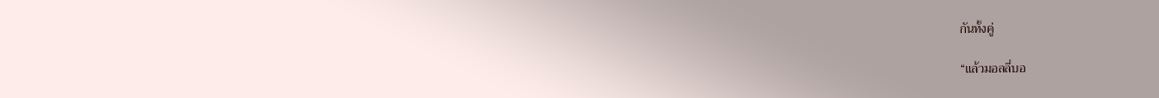กันทั้งคู่

“แล้วมอลลี่บอ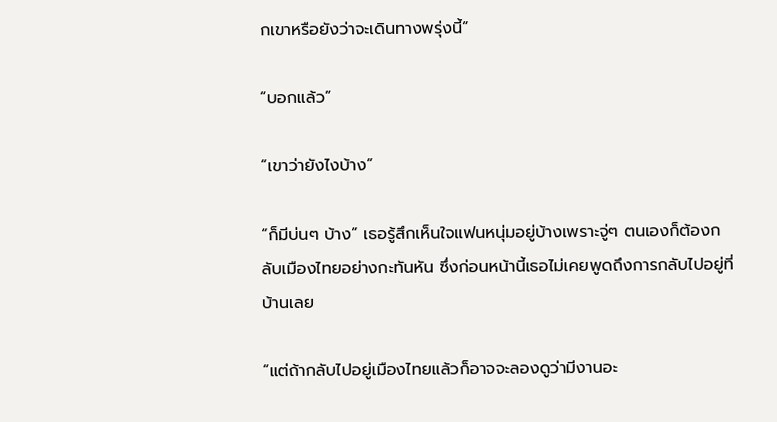กเขาหรือยังว่าจะเดินทางพรุ่งนี้”

“บอกแล้ว”

“เขาว่ายังไงบ้าง”

“ก็มีบ่นๆ บ้าง” เธอรู้สึกเห็นใจแฟนหนุ่มอยู่บ้างเพราะจู่ๆ ตนเองก็ต้องกลับเมืองไทยอย่างกะทันหัน ซึ่งก่อนหน้านี้เธอไม่เคยพูดถึงการกลับไปอยู่ที่บ้านเลย

“แต่ถ้ากลับไปอยู่เมืองไทยแล้วก็อาจจะลองดูว่ามีงานอะ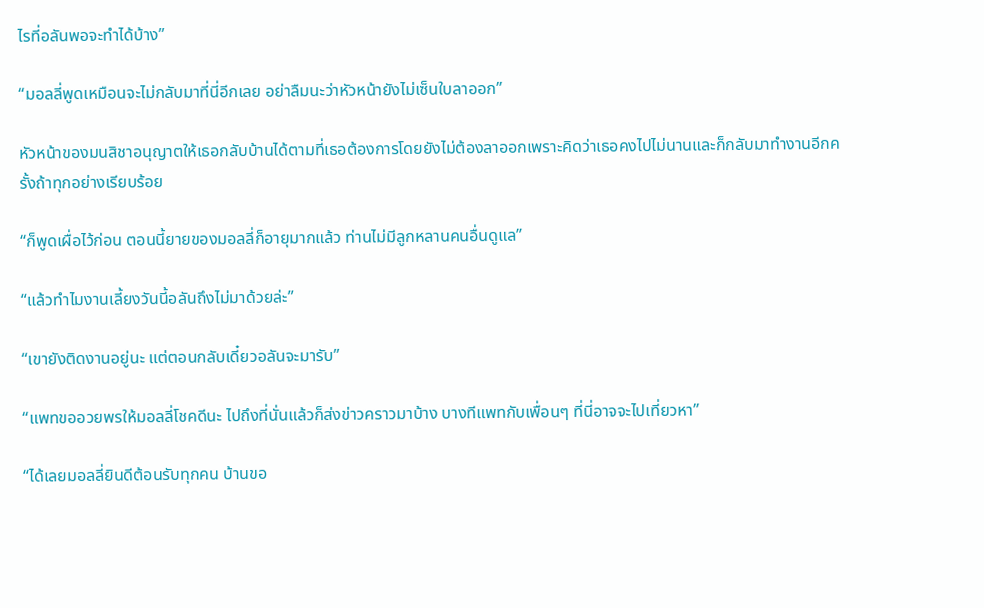ไรที่อลันพอจะทำได้บ้าง”

“มอลลี่พูดเหมือนจะไม่กลับมาที่นี่อีกเลย อย่าลืมนะว่าหัวหน้ายังไม่เซ็นใบลาออก”

หัวหน้าของมนสิชาอนุญาตให้เธอกลับบ้านได้ตามที่เธอต้องการโดยยังไม่ต้องลาออกเพราะคิดว่าเธอคงไปไม่นานและก็กลับมาทำงานอีกครั้งถ้าทุกอย่างเรียบร้อย

“ก็พูดเผื่อไว้ก่อน ตอนนี้ยายของมอลลี่ก็อายุมากแล้ว ท่านไม่มีลูกหลานคนอื่นดูแล”

“แล้วทำไมงานเลี้ยงวันนี้อลันถึงไม่มาด้วยล่ะ”

“เขายังติดงานอยู่นะ แต่ตอนกลับเดี๋ยวอลันจะมารับ”

“แพทขออวยพรให้มอลลี่โชคดีนะ ไปถึงที่นั่นแล้วก็ส่งข่าวคราวมาบ้าง บางทีแพทกับเพื่อนๆ ที่นี่อาจจะไปเที่ยวหา”

“ได้เลยมอลลี่ยินดีต้อนรับทุกคน บ้านขอ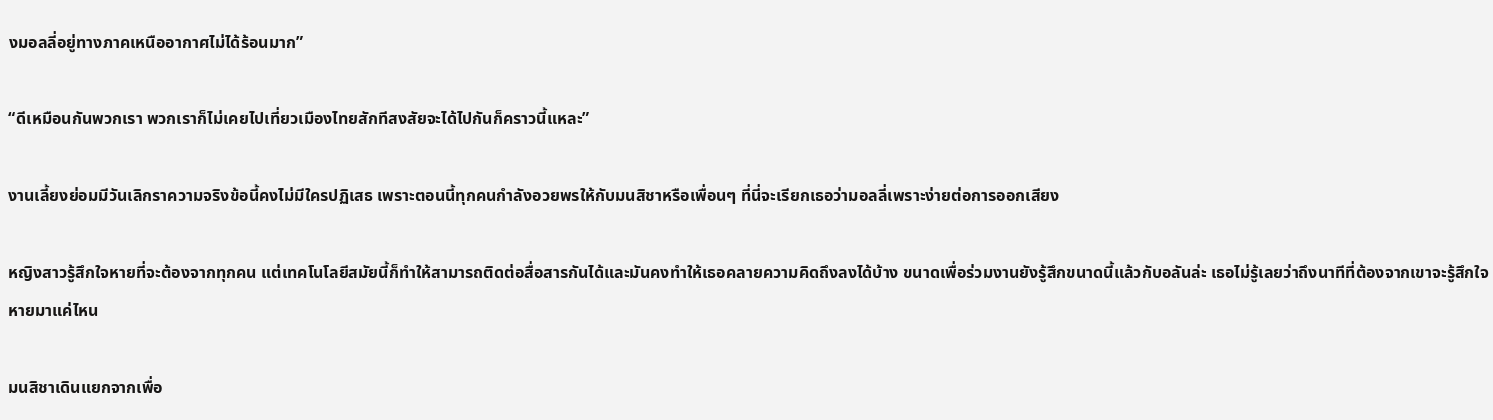งมอลลี่อยู่ทางภาคเหนืออากาศไม่ได้ร้อนมาก”

“ดีเหมือนกันพวกเรา พวกเราก็ไม่เคยไปเที่ยวเมืองไทยสักทีสงสัยจะได้ไปกันก็คราวนี้แหละ”

งานเลี้ยงย่อมมีวันเลิกราความจริงข้อนี้คงไม่มีใครปฏิเสธ เพราะตอนนี้ทุกคนกำลังอวยพรให้กับมนสิชาหรือเพื่อนๆ ที่นี่จะเรียกเธอว่ามอลลี่เพราะง่ายต่อการออกเสียง

หญิงสาวรู้สึกใจหายที่จะต้องจากทุกคน แต่เทคโนโลยีสมัยนี้ก็ทำให้สามารถติดต่อสื่อสารกันได้และมันคงทำให้เธอคลายความคิดถึงลงได้บ้าง ขนาดเพื่อร่วมงานยังรู้สึกขนาดนี้แล้วกับอลันล่ะ เธอไม่รู้เลยว่าถึงนาทีที่ต้องจากเขาจะรู้สึกใจหายมาแค่ไหน

มนสิชาเดินแยกจากเพื่อ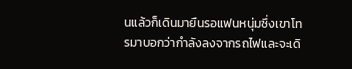นแล้วก็เดินมายืนรอแฟนหนุ่มซึ่งเขาโทรมาบอกว่ากำลังลงจากรถไฟและจะเดิ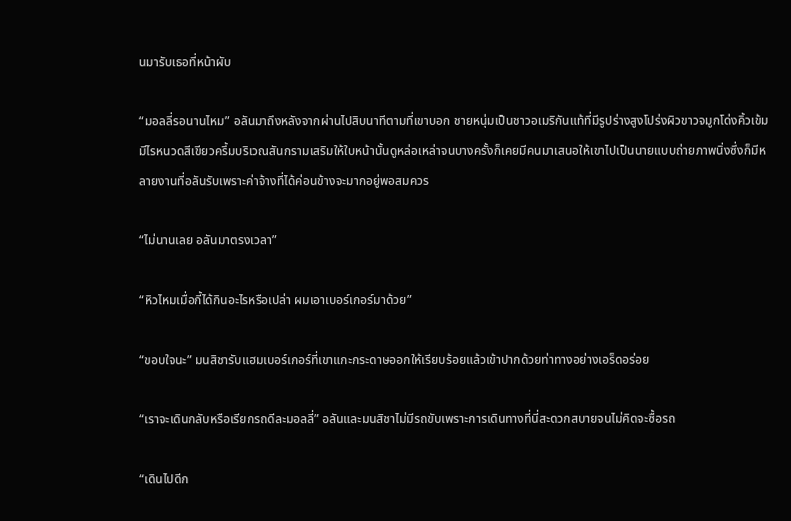นมารับเธอที่หน้าผับ

“มอลลี่รอนานไหม” อลันมาถึงหลังจากผ่านไปสิบนาทีตามที่เขาบอก ชายหนุ่มเป็นชาวอเมริกันแท้ที่มีรูปร่างสูงโปร่งผิวขาวจมูกโด่งคิ้วเข้มมีไรหนวดสีเขียวครึ้มบริเวณสันกรามเสริมให้ใบหน้านั้นดูหล่อเหล่าจนบางครั้งก็เคยมีคนมาเสนอให้เขาไปเป็นนายแบบถ่ายภาพนิ่งซึ่งก็มีหลายงานที่อลันรับเพราะค่าจ้างที่ได้ค่อนข้างจะมากอยู่พอสมควร

“ไม่นานเลย อลันมาตรงเวลา”

“หิวไหมเมื่อกี้ได้กินอะไรหรือเปล่า ผมเอาเบอร์เกอร์มาด้วย”

“ขอบใจนะ” มนสิชารับแฮมเบอร์เกอร์ที่เขาแกะกระดาษออกให้เรียบร้อยแล้วเข้าปากด้วยท่าทางอย่างเอร็ดอร่อย

“เราจะเดินกลับหรือเรียกรถดีละมอลลี่” อลันและมนสิชาไม่มีรถขับเพราะการเดินทางที่นี่สะดวกสบายจนไม่คิดจะซื้อรถ

“เดินไปดีก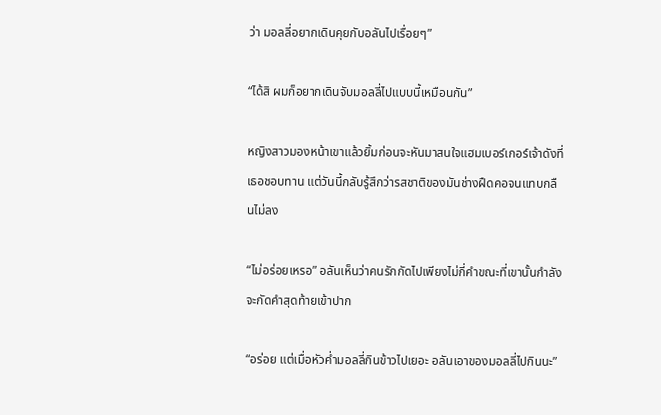ว่า มอลลี่อยากเดินคุยกับอลันไปเรื่อยๆ”

“ได้สิ ผมก็อยากเดินจับมอลลี่ไปแบบนี้เหมือนกัน”

หญิงสาวมองหน้าเขาแล้วยิ้มก่อนจะหันมาสนใจแฮมเบอร์เกอร์เจ้าดังที่เธอชอบทาน แต่วันนี้กลับรู้สึกว่ารสชาติของมันช่างฝืดคอจนแทบกลืนไม่ลง

“ไม่อร่อยเหรอ” อลันเห็นว่าคนรักกัดไปเพียงไม่กี่คำขณะที่เขานั้นกำลังจะกัดคำสุดท้ายเข้าปาก

“อร่อย แต่เมื่อหัวค่ำมอลลี่กินข้าวไปเยอะ อลันเอาของมอลลี่ไปกินนะ”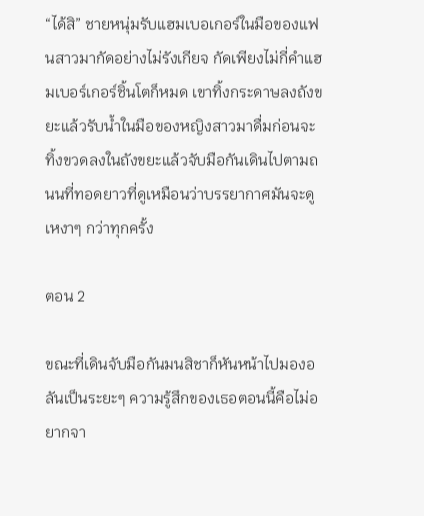“ได้สิ” ชายหนุ่มรับแฮมเบอเกอร์ในมือของแฟนสาวมากัดอย่างไม่รังเกียจ กัดเพียงไม่กี่คำแฮมเบอร์เกอร์ชิ้นโตก็หมด เขาทิ้งกระดาษลงถังขยะแล้วรับน้ำในมือของหญิงสาวมาดื่มก่อนจะทิ้งขวดลงในถังขยะแล้วจับมือกันเดินไปตามถนนที่ทอดยาวที่ดูเหมือนว่าบรรยากาศมันจะดูเหงาๆ กว่าทุกครั้ง

ตอน 2

ขณะที่เดินจับมือกันมนสิชาก็หันหน้าไปมองอลันเป็นระยะๆ ความรู้สึกของเธอตอนนี้คือไม่อยากจา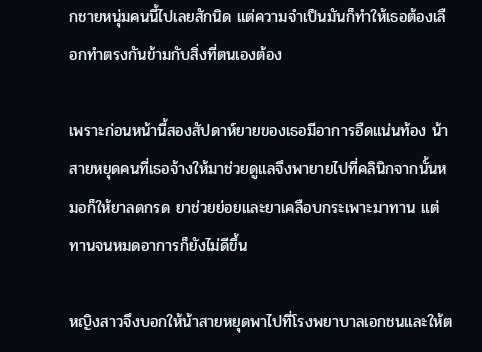กชายหนุ่มคนนี้ไปเลยสักนิด แต่ความจำเป็นมันก็ทำให้เธอต้องเลือกทำตรงกันข้ามกับสิ่งที่ตนเองต้อง

เพราะก่อนหน้านี้สองสัปดาห์ยายของเธอมีอาการอืดแน่นท้อง น้าสายหยุดคนที่เธอจ้างให้มาช่วยดูแลจึงพายายไปที่คลินิกจากนั้นหมอก็ให้ยาลดกรด ยาช่วยย่อยและยาเคลือบกระเพาะมาทาน แต่ทานจนหมดอาการก็ยังไม่ดีขึ้น

หญิงสาวจึงบอกให้น้าสายหยุดพาไปที่โรงพยาบาลเอกชนและให้ต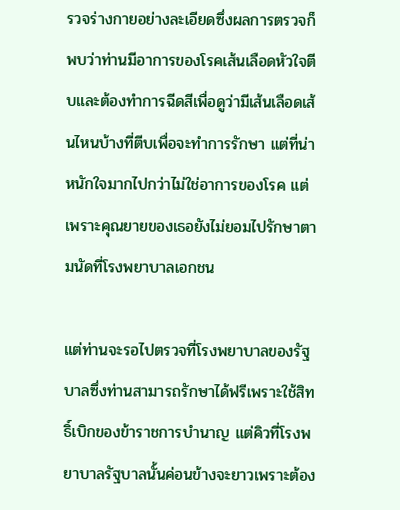รวจร่างกายอย่างละเอียดซึ่งผลการตรวจก็พบว่าท่านมีอาการของโรคเส้นเลือดหัวใจตีบและต้องทำการฉีดสีเพื่อดูว่ามีเส้นเลือดเส้นไหนบ้างที่ตีบเพื่อจะทำการรักษา แต่ที่น่าหนักใจมากไปกว่าไม่ใช่อาการของโรค แต่เพราะคุณยายของเธอยังไม่ยอมไปรักษาตามนัดที่โรงพยาบาลเอกชน

แต่ท่านจะรอไปตรวจที่โรงพยาบาลของรัฐบาลซึ่งท่านสามารถรักษาได้ฟรีเพราะใช้สิทธิ์เบิกของข้าราชการบำนาญ แต่คิวที่โรงพยาบาลรัฐบาลนั้นค่อนข้างจะยาวเพราะต้อง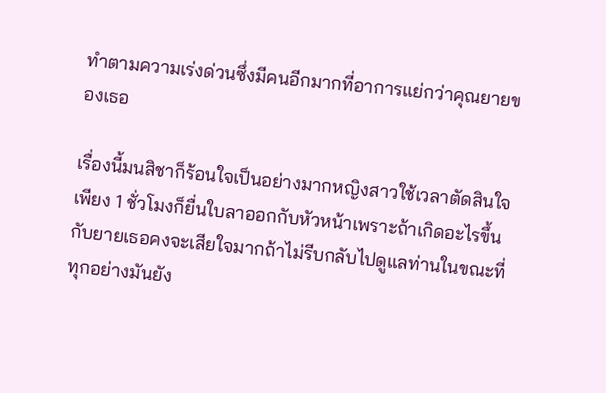ทำตามความเร่งด่วนซึ่งมีคนอีกมากที่อาการแย่กว่าคุณยายของเธอ

เรื่องนี้มนสิชาก็ร้อนใจเป็นอย่างมากหญิงสาวใช้เวลาตัดสินใจเพียง 1 ชั่วโมงก็ยื่นใบลาออกกับหัวหน้าเพราะถ้าเกิดอะไรขึ้นกับยายเธอคงจะเสียใจมากถ้าไม่รีบกลับไปดูแลท่านในขณะที่ทุกอย่างมันยัง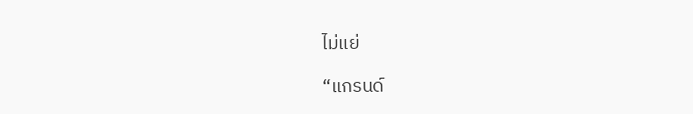ไม่แย่

“แกรนด์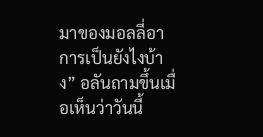มาของมอลลี่อาการเป็นยังไงบ้าง” อลันถามขึ้นเมื่อเห็นว่าวันนี้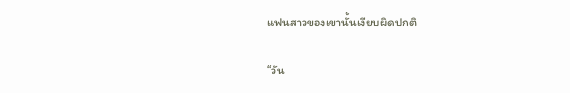แฟนสาวของเขานั้นเงียบผิดปกติ

“วัน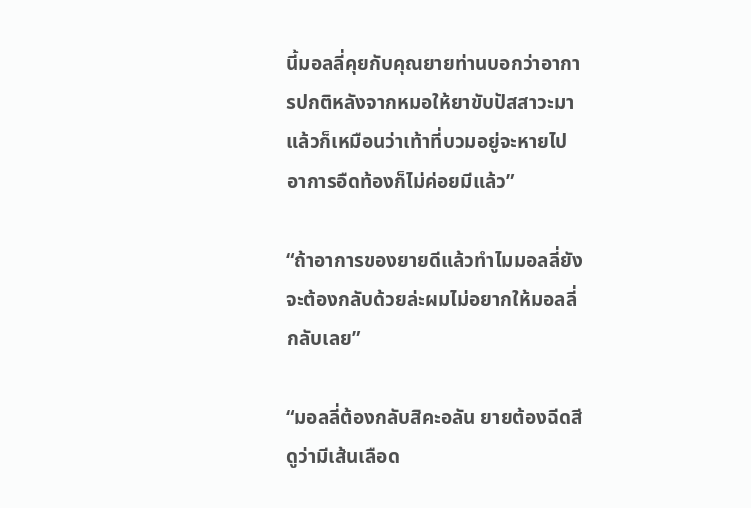นี้มอลลี่คุยกับคุณยายท่านบอกว่าอาการปกติหลังจากหมอให้ยาขับปัสสาวะมาแล้วก็เหมือนว่าเท้าที่บวมอยู่จะหายไปอาการอืดท้องก็ไม่ค่อยมีแล้ว”

“ถ้าอาการของยายดีแล้วทำไมมอลลี่ยังจะต้องกลับด้วยล่ะผมไม่อยากให้มอลลี่กลับเลย”

“มอลลี่ต้องกลับสิคะอลัน ยายต้องฉีดสีดูว่ามีเส้นเลือด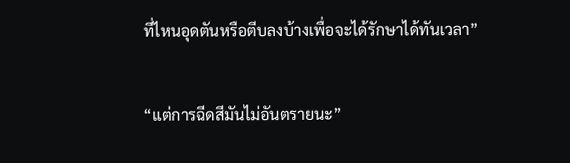ที่ไหนอุดตันหรือตีบลงบ้างเพื่อจะได้รักษาได้ทันเวลา”

“แต่การฉีดสีมันไม่อันตรายนะ”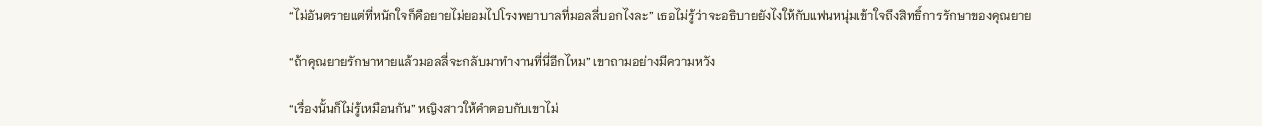“ไม่อันตรายแต่ที่หนักใจก็คือยายไม่ยอมไปโรงพยาบาลที่มอลลี่บอกไงละ” เธอไม่รู้ว่าจะอธิบายยังไงให้กับแฟนหนุ่มเข้าใจถึงสิทธิ์การรักษาของคุณยาย

“ถ้าคุณยายรักษาหายแล้วมอลลี่จะกลับมาทำงานที่นี่อีกไหม” เขาถามอย่างมีความหวัง

“เรื่องนั้นก็ไม่รู้เหมือนกัน” หญิงสาวให้คำตอบกับเขาไม่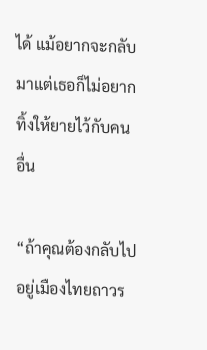ได้ แม้อยากจะกลับมาแต่เธอก็ไม่อยากทิ้งให้ยายไว้กับคนอื่น

“ถ้าคุณต้องกลับไปอยู่เมืองไทยถาวร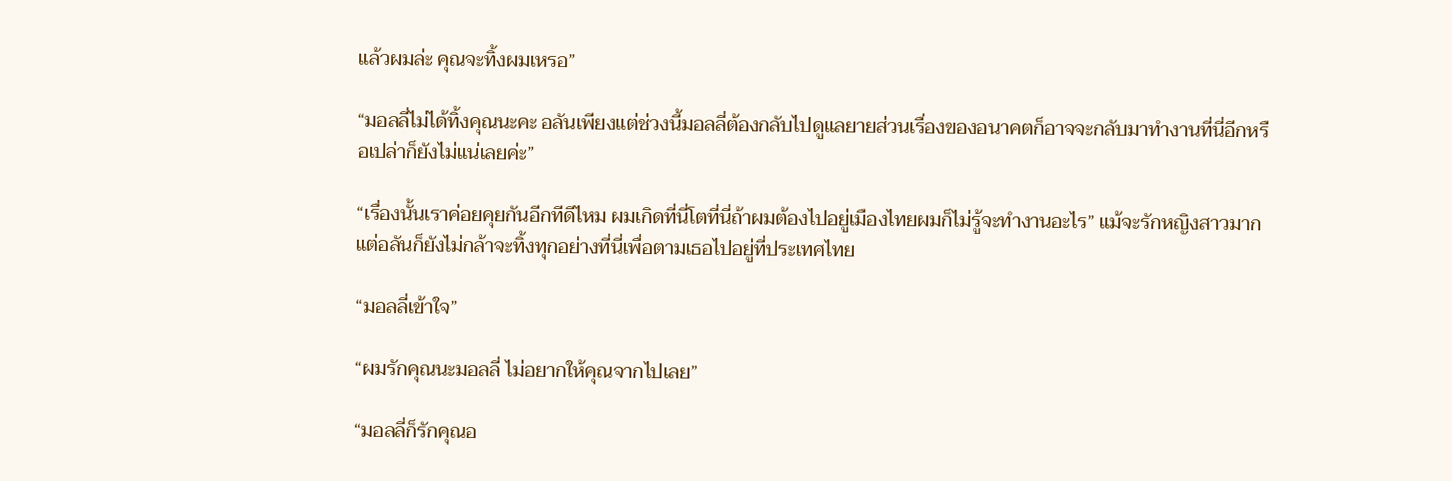แล้วผมล่ะ คุณจะทิ้งผมเหรอ”

“มอลลี่ไม่ได้ทิ้งคุณนะคะ อลันเพียงแต่ช่วงนี้มอลลี่ต้องกลับไปดูแลยายส่วนเรื่องของอนาคตก็อาจจะกลับมาทำงานที่นี่อีกหรือเปล่าก็ยังไม่แน่เลยค่ะ”

“เรื่องนั้นเราค่อยคุยกันอีกทีดีไหม ผมเกิดที่นี่โตที่นี่ถ้าผมต้องไปอยู่เมืองไทยผมก็ไม่รู้จะทำงานอะไร” แม้จะรักหญิงสาวมากแต่อลันก็ยังไม่กล้าจะทิ้งทุกอย่างที่นี่เพื่อตามเธอไปอยู่ที่ประเทศไทย

“มอลลี่เข้าใจ”

“ผมรักคุณนะมอลลี่ ไม่อยากให้คุณจากไปเลย”

“มอลลี่ก็รักคุณอ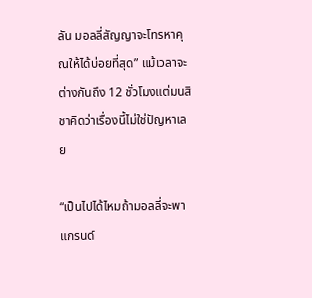ลัน มอลลี่สัญญาจะโทรหาคุณให้ได้บ่อยที่สุด” แม้เวลาจะต่างกันถึง 12 ชั่วโมงแต่มนสิชาคิดว่าเรื่องนี้ไม่ใช่ปัญหาเลย

“เป็นไปได้ไหมถ้ามอลลี่จะพาแกรนด์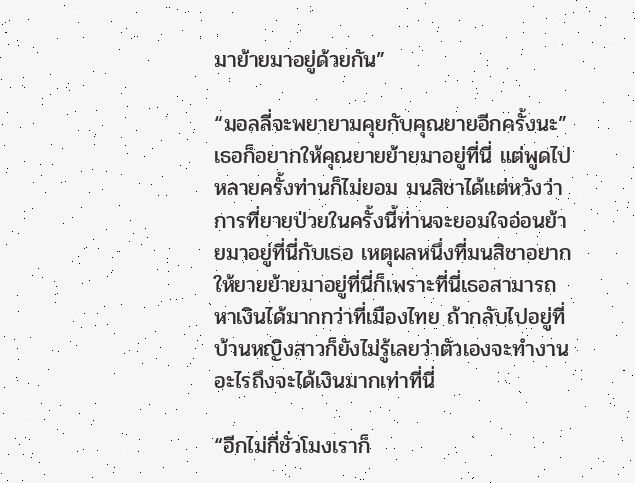มาย้ายมาอยู่ด้วยกัน”

“มอลลี่จะพยายามคุยกับคุณยายอีกครั้งนะ” เธอก็อยากให้คุณยายย้ายมาอยู่ที่นี่ แต่พูดไปหลายครั้งท่านก็ไม่ยอม มนสิชาได้แต่หวังว่าการที่ยายป่วยในครั้งนี้ท่านจะยอมใจอ่อนย้ายมาอยู่ที่นี่กับเธอ เหตุผลหนึ่งที่มนสิชาอยากให้ยายย้ายมาอยู่ที่นี่ก็เพราะที่นี่เธอสามารถหาเงินได้มากกว่าที่เมืองไทย ถ้ากลับไปอยู่ที่บ้านหญิงสาวก็ยังไม่รู้เลยว่าตัวเองจะทำงานอะไรถึงจะได้เงินมากเท่าที่นี่

“อีกไม่กี่ชั่วโมงเราก็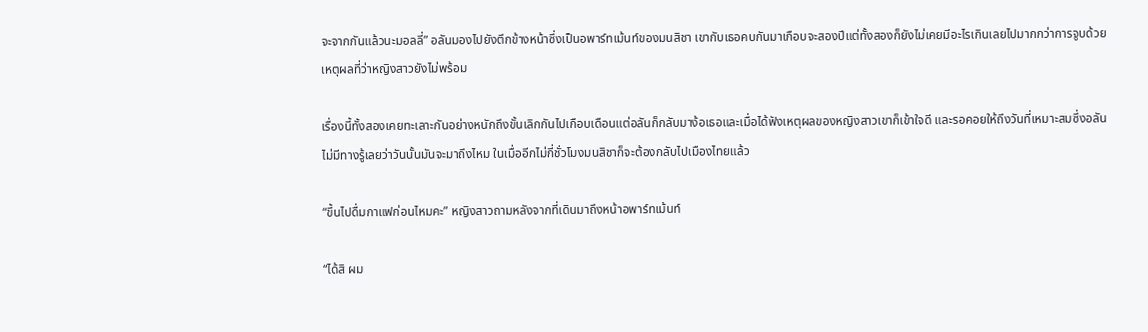จะจากกันแล้วนะมอลลี่” อลันมองไปยังตึกข้างหน้าซึ่งเป็นอพาร์ทเม้นท์ของมนสิชา เขากับเธอคบกันมาเกือบจะสองปีแต่ทั้งสองก็ยังไม่เคยมีอะไรเกินเลยไปมากกว่าการจูบด้วยเหตุผลที่ว่าหญิงสาวยังไม่พร้อม

เรื่องนี้ทั้งสองเคยทะเลาะกันอย่างหนักถึงขั้นเลิกกันไปเกือบเดือนแต่อลันก็กลับมาง้อเธอและเมื่อได้ฟังเหตุผลของหญิงสาวเขาก็เข้าใจดี และรอคอยให้ถึงวันที่เหมาะสมซึ่งอลันไม่มีทางรู้เลยว่าวันนั้นมันจะมาถึงไหม ในเมื่ออีกไม่กี่ชั่วโมงมนสิชาก็จะต้องกลับไปเมืองไทยแล้ว

“ขึ้นไปดื่มกาแฟก่อนไหมคะ” หญิงสาวถามหลังจากที่เดินมาถึงหน้าอพาร์ทเม้นท์

“ได้สิ ผม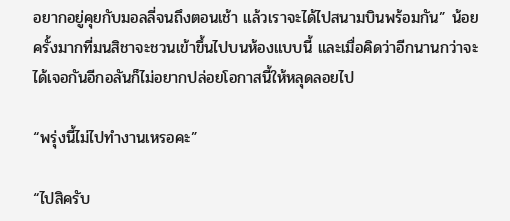อยากอยู่คุยกับมอลลี่จนถึงตอนเช้า แล้วเราจะได้ไปสนามบินพร้อมกัน” น้อยครั้งมากที่มนสิชาจะชวนเข้าขึ้นไปบนห้องแบบนี้ และเมื่อคิดว่าอีกนานกว่าจะได้เจอกันอีกอลันก็ไม่อยากปล่อยโอกาสนี้ให้หลุดลอยไป

“พรุ่งนี้ไม่ไปทำงานเหรอคะ”

“ไปสิครับ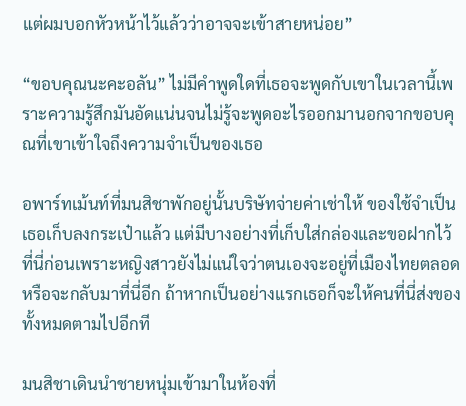แต่ผมบอกหัวหน้าไว้แล้วว่าอาจจะเข้าสายหน่อย”

“ขอบคุณนะคะอลัน” ไม่มีคำพูดใดที่เธอจะพูดกับเขาในเวลานี้เพราะความรู้สึกมันอัดแน่นจนไม่รู้จะพูดอะไรออกมานอกจากขอบคุณที่เขาเข้าใจถึงความจำเป็นของเธอ

อพาร์ทเม้นท์ที่มนสิชาพักอยู่นั้นบริษัทจ่ายค่าเช่าให้ ของใช้จำเป็นเธอเก็บลงกระเป๋าแล้ว แต่มีบางอย่างที่เก็บใส่กล่องและขอฝากไว้ที่นี่ก่อนเพราะหญิงสาวยังไม่แน่ใจว่าตนเองจะอยู่ที่เมืองไทยตลอดหรือจะกลับมาที่นี่อีก ถ้าหากเป็นอย่างแรกเธอก็จะให้คนที่นี่ส่งของทั้งหมดตามไปอีกที

มนสิชาเดินนำชายหนุ่มเข้ามาในห้องที่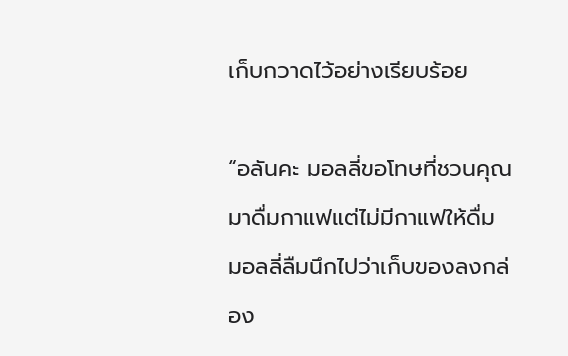เก็บกวาดไว้อย่างเรียบร้อย

“อลันคะ มอลลี่ขอโทษที่ชวนคุณมาดื่มกาแฟแต่ไม่มีกาแฟให้ดื่ม มอลลี่ลืมนึกไปว่าเก็บของลงกล่อง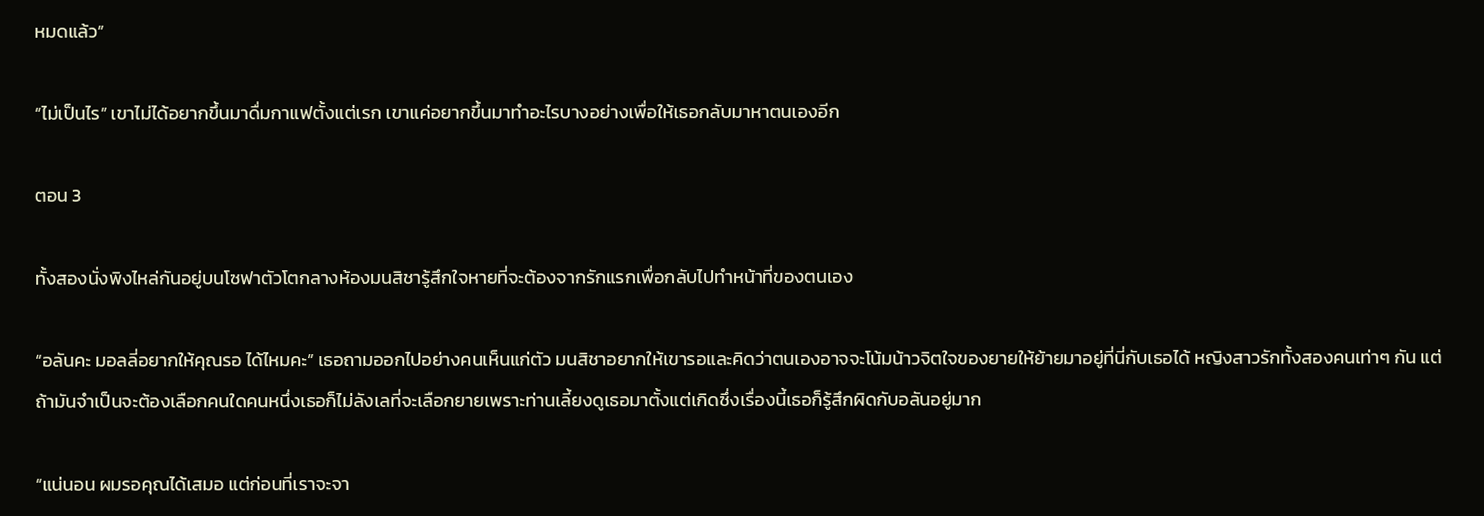หมดแล้ว”

“ไม่เป็นไร” เขาไม่ได้อยากขึ้นมาดื่มกาแฟตั้งแต่เรก เขาแค่อยากขึ้นมาทำอะไรบางอย่างเพื่อให้เธอกลับมาหาตนเองอีก

ตอน 3

ทั้งสองนั่งพิงไหล่กันอยู่บนโซฟาตัวโตกลางห้องมนสิชารู้สึกใจหายที่จะต้องจากรักแรกเพื่อกลับไปทำหน้าที่ของตนเอง

“อลันคะ มอลลี่อยากให้คุณรอ ได้ไหมคะ” เธอถามออกไปอย่างคนเห็นแก่ตัว มนสิชาอยากให้เขารอและคิดว่าตนเองอาจจะโน้มน้าวจิตใจของยายให้ย้ายมาอยู่ที่นี่กับเธอได้ หญิงสาวรักทั้งสองคนเท่าๆ กัน แต่ถ้ามันจำเป็นจะต้องเลือกคนใดคนหนึ่งเธอก็ไม่ลังเลที่จะเลือกยายเพราะท่านเลี้ยงดูเธอมาตั้งแต่เกิดซึ่งเรื่องนี้เธอก็รู้สึกผิดกับอลันอยู่มาก

“แน่นอน ผมรอคุณได้เสมอ แต่ก่อนที่เราจะจา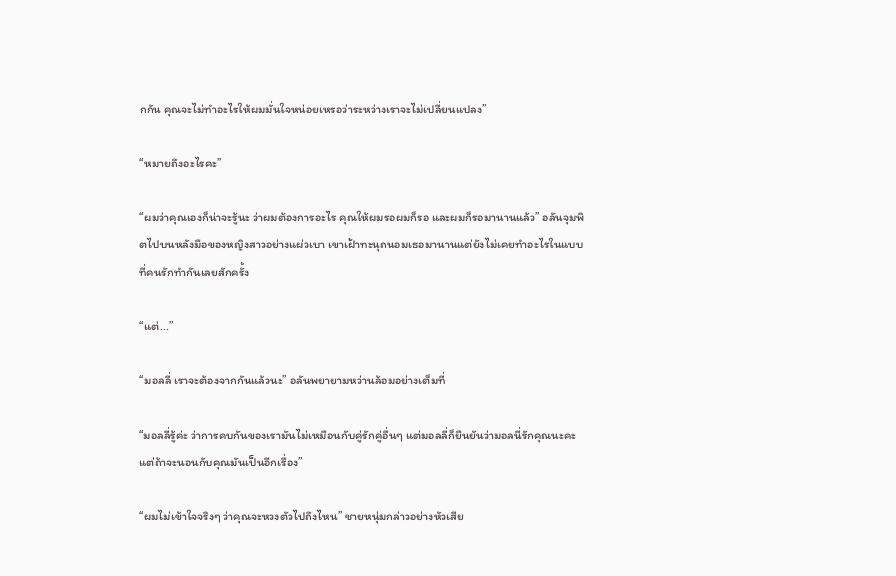กกัน คุณจะไม่ทำอะไรให้ผมมั่นใจหน่อยเหรอว่าระหว่างเราจะไม่เปลี่ยนแปลง”

“หมายถึงอะไรคะ”

“ผมว่าคุณเองก็น่าจะรู้นะ ว่าผมต้องการอะไร คุณให้ผมรอผมก็รอ และผมก็รอมานานแล้ว” อลันจุมพิตไปบนหลังมือของหญิงสาวอย่างแผ่วเบา เขาเฝ้าทะนุถนอมเธอมานานแต่ยังไม่เคยทำอะไรในแบบที่คนรักทำกันเลยสักครั้ง

“แต่...”

“มอลลี่ เราจะต้องจากกันแล้วนะ” อลันพยายามหว่านล้อมอย่างเต็มที่

“มอลลี่รู้ค่ะ ว่าการคบกันของเรามันไม่เหมือนกับคู่รักคู่อื่นๆ แต่มอลลี่ก็ยืนยันว่ามอลนี่รักคุณนะคะ แต่ถ้าจะนอนกับคุณมันเป็นอีกเรื่อง”

“ผมไม่เข้าใจจริงๆ ว่าคุณจะหวงตัวไปถึงไหน” ชายหนุ่มกล่าวอย่างหัวเสีย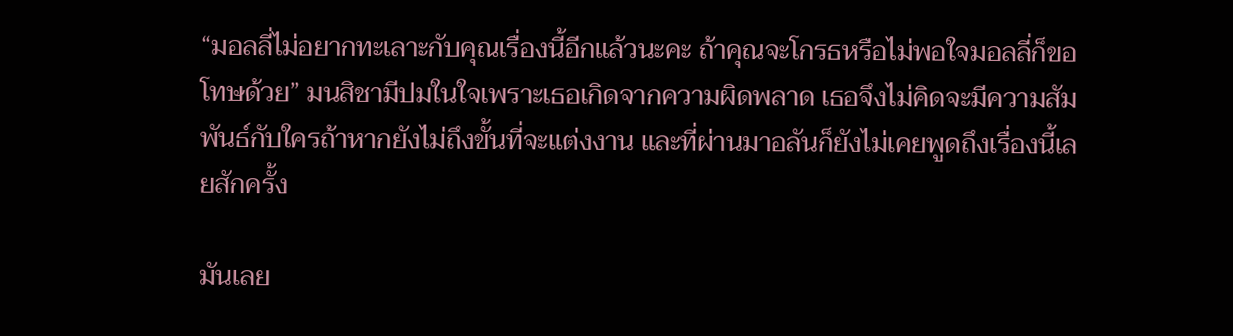“มอลลี่ไม่อยากทะเลาะกับคุณเรื่องนี้อีกแล้วนะคะ ถ้าคุณจะโกรธหรือไม่พอใจมอลลี่ก็ขอโทษด้วย” มนสิชามีปมในใจเพราะเธอเกิดจากความผิดพลาด เธอจึงไม่คิดจะมีความสัมพันธ์กับใครถ้าหากยังไม่ถึงขั้นที่จะแต่งงาน และที่ผ่านมาอลันก็ยังไม่เคยพูดถึงเรื่องนี้เลยสักครั้ง

มันเลย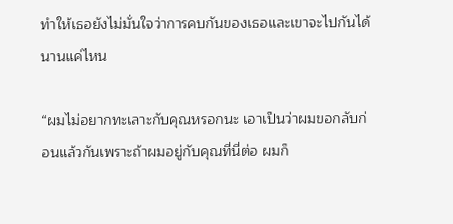ทำให้เธอยังไม่มั่นใจว่าการคบกันของเธอและเขาจะไปกันได้นานแค่ไหน

“ผมไม่อยากทะเลาะกับคุณหรอกนะ เอาเป็นว่าผมขอกลับก่อนแล้วกันเพราะถ้าผมอยู่กับคุณที่นี่ต่อ ผมก็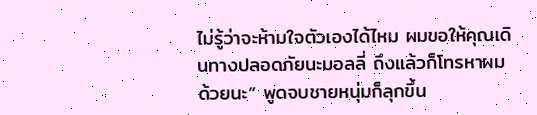ไม่รู้ว่าจะห้ามใจตัวเองได้ไหม ผมขอให้คุณเดินทางปลอดภัยนะมอลลี่ ถึงแล้วก็โทรหาผมด้วยนะ” พูดจบชายหนุ่มก็ลุกขึ้น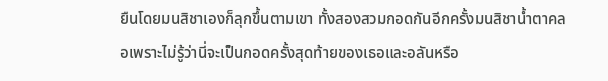ยืนโดยมนสิชาเองก็ลุกขึ้นตามเขา ทั้งสองสวมกอดกันอีกครั้งมนสิชาน้ำตาคลอเพราะไม่รู้ว่านี่จะเป็นกอดครั้งสุดท้ายของเธอและอลันหรือ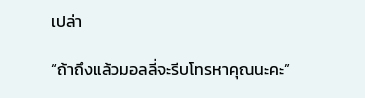เปล่า

“ถ้าถึงแล้วมอลลี่จะรีบโทรหาคุณนะคะ”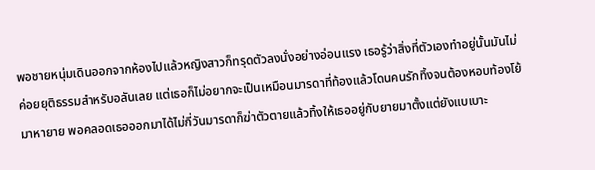พอชายหนุ่มเดินออกจากห้องไปแล้วหญิงสาวก็ทรุดตัวลงนั่งอย่างอ่อนแรง เธอรู้ว่าสิ่งที่ตัวเองทำอยู่นั้นมันไม่ค่อยยุติธรรมสำหรับอลันเลย แต่เธอก็ไม่อยากจะเป็นเหมือนมารดาที่ท้องแล้วโดนคนรักทิ้งจนต้องหอบท้องโย้มาหายาย พอคลอดเธอออกมาได้ไม่กี่วันมารดาก็ฆ่าตัวตายแล้วทิ้งให้เธออยู่กับยายมาตั้งแต่ยังแบเบาะ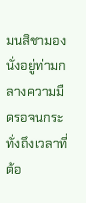มนสิชามองนั่งอยู่ท่ามกลางความมืดรอจนกระทั่งถึงเวลาที่ต้อ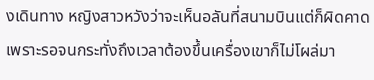งเดินทาง หญิงสาวหวังว่าจะเห็นอลันที่สนามบินแต่ก็ผิดคาดเพราะรอจนกระทั่งถึงเวลาต้องขึ้นเครื่องเขาก็ไม่โผล่มา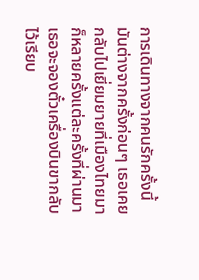การเดินทางจากคนรักครั้งนี้มันต่างจากครั้งก่อนๆ เธอเคยกลับไปเยี่ยมยายที่เมืองไทยมาก็หลายครั้งแต่ละครั้งที่ผ่านมาเธอจะจองตั๋วเครื่องบินขากลับไว้เรียบ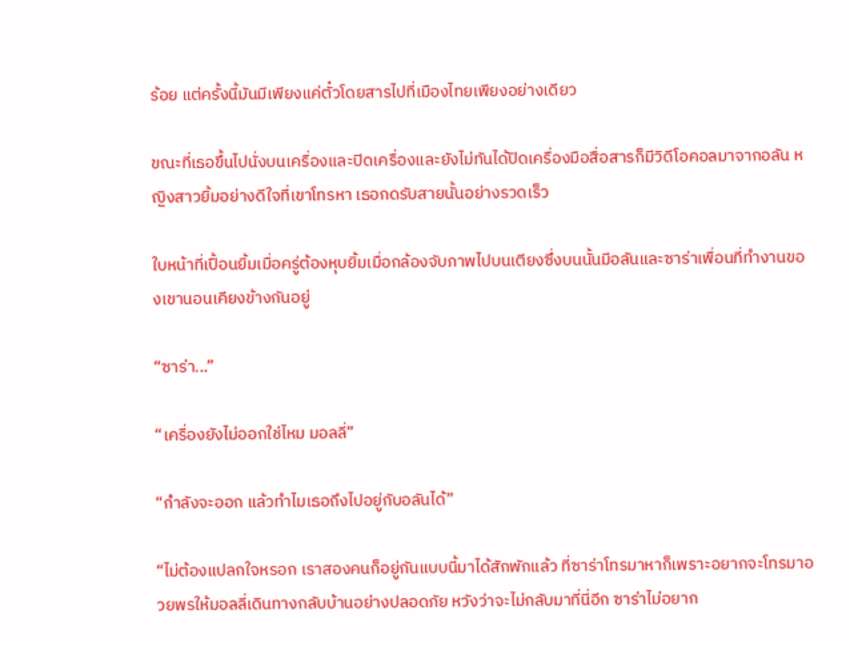ร้อย แต่ครั้งนี้มันมีเพียงแค่ตั๋วโดยสารไปที่เมืองไทยเพียงอย่างเดียว

ขณะที่เธอขึ้นไปนั่งบนเครื่องและปิดเครื่องและยังไม่ทันได้ปิดเครื่องมือสื่อสารก็มีวิดีโอคอลมาจากอลัน หญิงสาวยิ้มอย่างดีใจที่เขาโทรหา เธอกดรับสายนั้นอย่างรวดเร็ว

ใบหน้าที่เปื้อนยิ้มเมื่อครู่ต้องหุบยิ้มเมื่อกล้องจับภาพไปบนเตียงซึ่งบนนั้นมีอลันและซาร่าเพื่อนที่ทำงานของเขานอนเคียงข้างกันอยู่

“ซาร่า...”

“เครื่องยังไม่ออกใช่ไหม มอลลี่”

“กำลังจะออก แล้วทำไมเธอถึงไปอยู่กับอลันได้”

“ไม่ต้องแปลกใจหรอก เราสองคนก็อยู่กันแบบนี้มาได้สักพักแล้ว ที่ซาร่าโทรมาหาก็เพราะอยากจะโทรมาอวยพรให้มอลลี่เดินทางกลับบ้านอย่างปลอดภัย หวังว่าจะไม่กลับมาที่นี่อีก ซาร่าไม่อยาก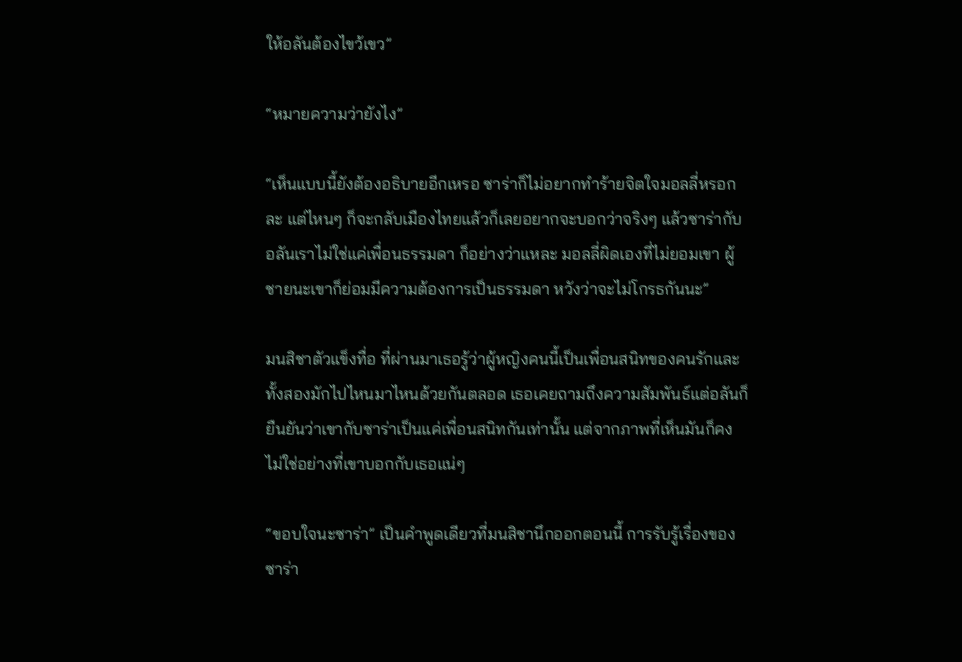ให้อลันต้องไขว้เขว”

“หมายความว่ายังไง”

“เห็นแบบนี้ยังต้องอธิบายอีกเหรอ ซาร่าก็ไม่อยากทำร้ายจิตใจมอลลี่หรอกละ แต่ไหนๆ ก็จะกลับเมืองไทยแล้วก็เลยอยากจะบอกว่าจริงๆ แล้วซาร่ากับอลันเราไม่ใช่แค่เพื่อนธรรมดา ก็อย่างว่าแหละ มอลลี่ผิดเองที่ไม่ยอมเขา ผู้ชายนะเขาก็ย่อมมีความต้องการเป็นธรรมดา หวังว่าจะไม่โกรธกันนะ”

มนสิชาตัวแข็งทื่อ ที่ผ่านมาเธอรู้ว่าผู้หญิงคนนี้เป็นเพื่อนสนิทของคนรักและทั้งสองมักไปไหนมาไหนด้วยกันตลอด เธอเคยถามถึงความสัมพันธ์แต่อลันก็ยืนยันว่าเขากับซาร่าเป็นแค่เพื่อนสนิทกันเท่านั้น แต่จากภาพที่เห็นมันก็คงไม่ใช่อย่างที่เขาบอกกับเธอแน่ๆ

“ขอบใจนะซาร่า” เป็นคำพูดเดียวที่มนสิชานึกออกตอนนี้ การรับรู้เรื่องของซาร่า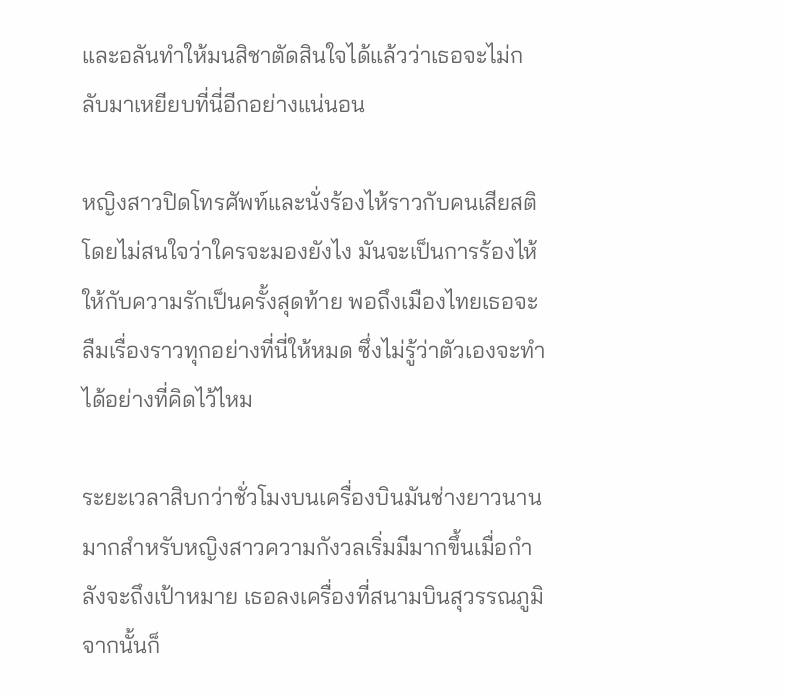และอลันทำให้มนสิชาตัดสินใจได้แล้วว่าเธอจะไม่กลับมาเหยียบที่นี่อีกอย่างแน่นอน

หญิงสาวปิดโทรศัพท์และนั่งร้องไห้ราวกับคนเสียสติโดยไม่สนใจว่าใครจะมองยังไง มันจะเป็นการร้องไห้ให้กับความรักเป็นครั้งสุดท้าย พอถึงเมืองไทยเธอจะลืมเรื่องราวทุกอย่างที่นี่ให้หมด ซึ่งไม่รู้ว่าตัวเองจะทำได้อย่างที่คิดไว้ไหม

ระยะเวลาสิบกว่าชั่วโมงบนเครื่องบินมันช่างยาวนานมากสำหรับหญิงสาวความกังวลเริ่มมีมากขึ้นเมื่อกำลังจะถึงเป้าหมาย เธอลงเครื่องที่สนามบินสุวรรณภูมิจากนั้นก็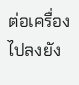ต่อเครื่องไปลงยัง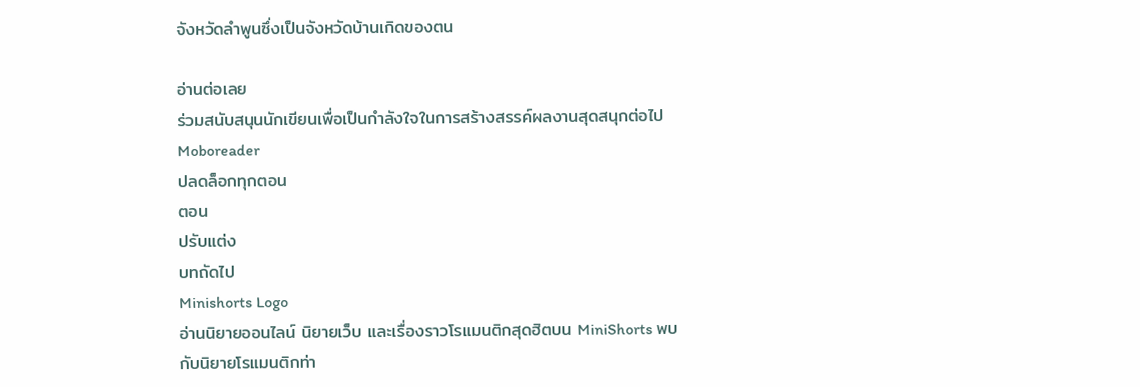จังหวัดลำพูนซึ่งเป็นจังหวัดบ้านเกิดของตน

อ่านต่อเลย
ร่วมสนับสนุนนักเขียนเพื่อเป็นกำลังใจในการสร้างสรรค์ผลงานสุดสนุกต่อไป Moboreader
ปลดล็อกทุกตอน
ตอน
ปรับแต่ง
บทถัดไป
Minishorts Logo
อ่านนิยายออนไลน์ นิยายเว็บ และเรื่องราวโรแมนติกสุดฮิตบน MiniShorts พบกับนิยายโรแมนติกท่า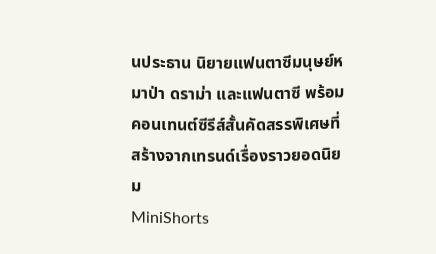นประธาน นิยายแฟนตาซีมนุษย์หมาป่า ดราม่า และแฟนตาซี พร้อมคอนเทนต์ซีรีส์สั้นคัดสรรพิเศษที่สร้างจากเทรนด์เรื่องราวยอดนิยม
MiniShorts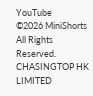YouTube
©2026 MiniShorts All Rights Reserved. CHASINGTOP HK LIMITED